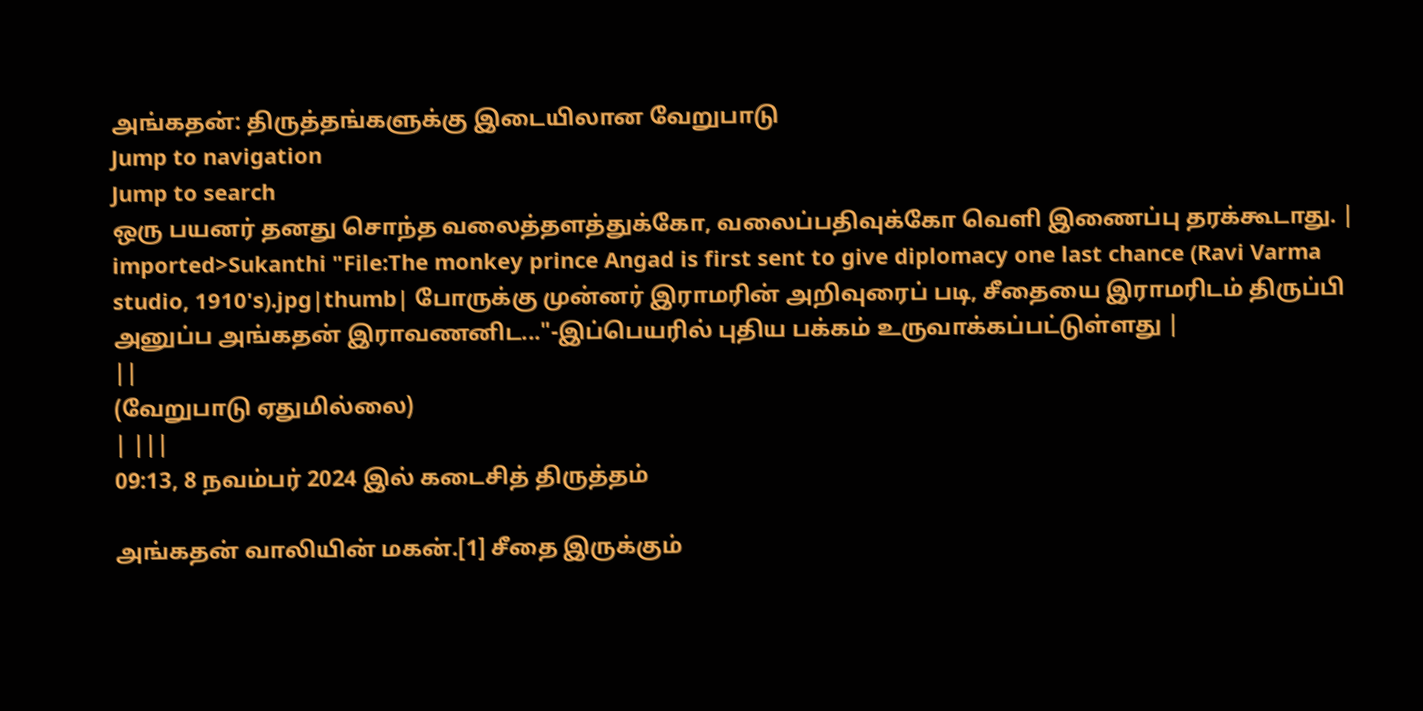அங்கதன்: திருத்தங்களுக்கு இடையிலான வேறுபாடு
Jump to navigation
Jump to search
ஒரு பயனர் தனது சொந்த வலைத்தளத்துக்கோ, வலைப்பதிவுக்கோ வெளி இணைப்பு தரக்கூடாது. |
imported>Sukanthi "File:The monkey prince Angad is first sent to give diplomacy one last chance (Ravi Varma studio, 1910's).jpg|thumb| போருக்கு முன்னர் இராமரின் அறிவுரைப் படி, சீதையை இராமரிடம் திருப்பி அனுப்ப அங்கதன் இராவணனிட..."-இப்பெயரில் புதிய பக்கம் உருவாக்கப்பட்டுள்ளது |
||
(வேறுபாடு ஏதுமில்லை)
| |||
09:13, 8 நவம்பர் 2024 இல் கடைசித் திருத்தம்

அங்கதன் வாலியின் மகன்.[1] சீதை இருக்கும்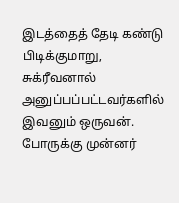இடத்தைத் தேடி கண்டு பிடிக்குமாறு, சுக்ரீவனால் அனுப்பப்பட்டவர்களில் இவனும் ஒருவன். போருக்கு முன்னர்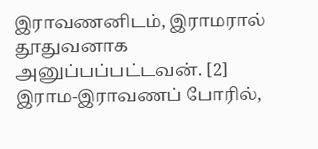இராவணனிடம், இராமரால் தூதுவனாக அனுப்பப்பட்டவன். [2]
இராம-இராவணப் போரில்,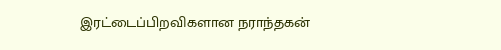இரட்டைப்பிறவிகளான நராந்தகன்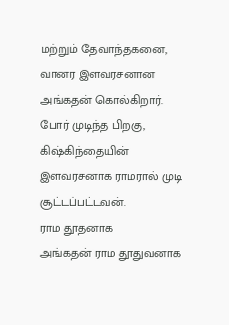மற்றும் தேவாந்தகனை, வானர இளவரசனான அங்கதன் கொல்கிறார்.
போர் முடிந்த பிறகு, கிஷ்கிந்தையின் இளவரசனாக ராமரால் முடி சூட்டப்பட்டவன்.
ராம தூதனாக
அங்கதன் ராம தூதுவனாக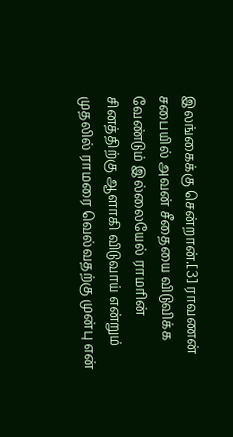இலங்கைக்கு சென்றான்.[3] ராவணன் சபையில் அவன் சீதையை விடுவிக்க வேண்டும் இல்லையேல் ராமரின் சினத்திற்கு ஆளாகி விடுவாய் என்றும் முதலில் ராமரை வெல்வதற்கு முன்பு என்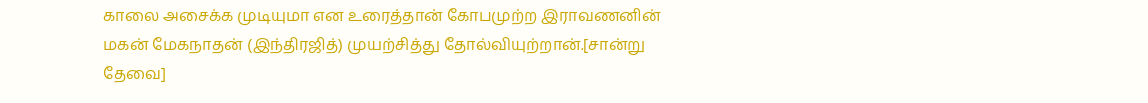காலை அசைக்க முடியுமா என உரைத்தான் கோபமுற்ற இராவணனின் மகன் மேகநாதன் (இந்திரஜித்) முயற்சித்து தோல்வியுற்றான்.[சான்று தேவை]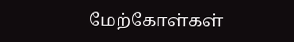மேற்கோள்கள்